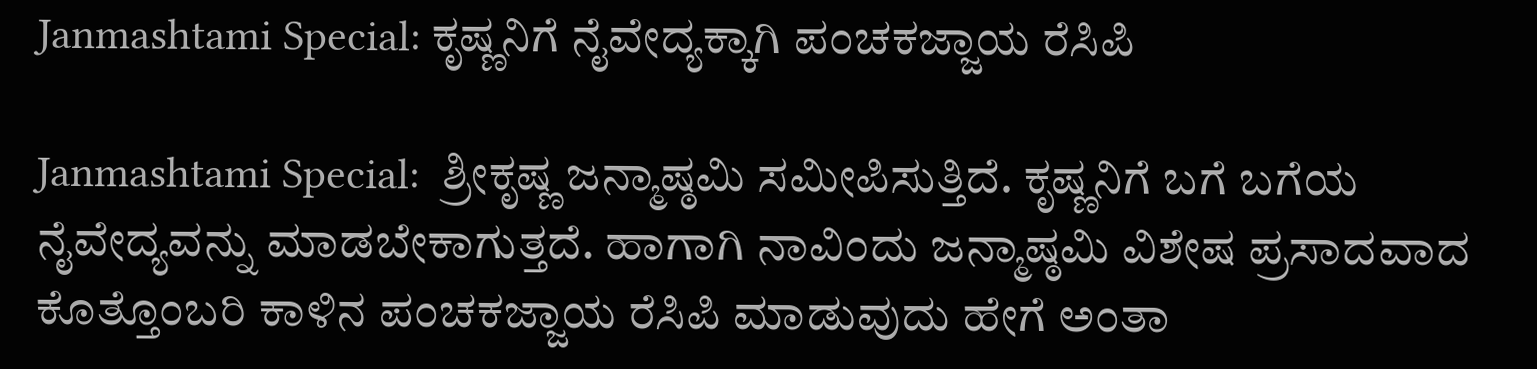Janmashtami Special: ಕೃಷ್ಣನಿಗೆ ನೈವೇದ್ಯಕ್ಕಾಗಿ ಪಂಚಕಜ್ಜಾಯ ರೆಸಿಪಿ

Janmashtami Special:  ಶ್ರೀಕೃಷ್ಣ ಜನ್ಮಾಷ್ಠಮಿ ಸಮೀಪಿಸುತ್ತಿದೆ. ಕೃಷ್ಣನಿಗೆ ಬಗೆ ಬಗೆಯ ನೈವೇದ್ಯವನ್ನು ಮಾಡಬೇಕಾಗುತ್ತದೆ. ಹಾಗಾಗಿ ನಾವಿಂದು ಜನ್ಮಾಷ್ಠಮಿ ವಿಶೇಷ ಪ್ರಸಾದವಾದ ಕೊತ್ತೊಂಬರಿ ಕಾಳಿನ ಪಂಚಕಜ್ಜಾಯ ರೆಸಿಪಿ ಮಾಡುವುದು ಹೇಗೆ ಅಂತಾ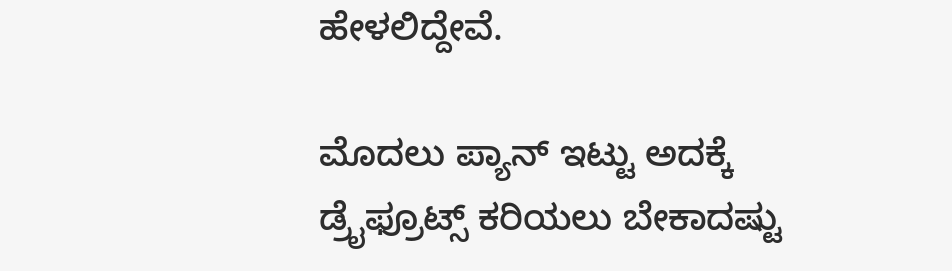ಹೇಳಲಿದ್ದೇವೆ.

ಮೊದಲು ಪ್ಯಾನ್ ಇಟ್ಟು ಅದಕ್ಕೆ ಡ್ರೈಫ್ರೂಟ್ಸ್ ಕರಿಯಲು ಬೇಕಾದಷ್ಟು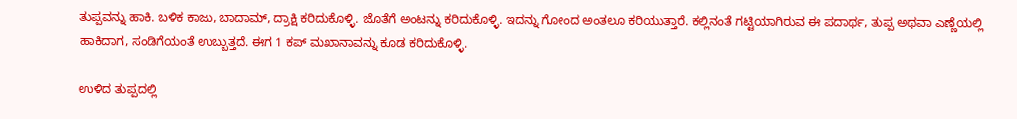ತುಪ್ಪವನ್ನು ಹಾಕಿ. ಬಳಿಕ ಕಾಜು, ಬಾದಾಮ್, ದ್ರಾಕ್ಷಿ ಕರಿದುಕೊಳ್ಳಿ. ಜೊತೆಗೆ ಅಂಟನ್ನು ಕರಿದುಕೊಳ್ಳಿ. ಇದನ್ನು ಗೋಂದ ಅಂತಲೂ ಕರಿಯುತ್ತಾರೆ. ಕಲ್ಲಿನಂತೆ ಗಟ್ಟಿಯಾಗಿರುವ ಈ ಪದಾರ್ಥ, ತುಪ್ಪ ಅಥವಾ ಎಣ್ಣೆಯಲ್ಲಿ ಹಾಕಿದಾಗ, ಸಂಡಿಗೆಯಂತೆ ಉಬ್ಬುತ್ತದೆ. ಈಗ 1 ಕಪ್ ಮಖಾನಾವನ್ನು ಕೂಡ ಕರಿದುಕೊಳ್ಳಿ.

ಉಳಿದ ತುಪ್ಪದಲ್ಲಿ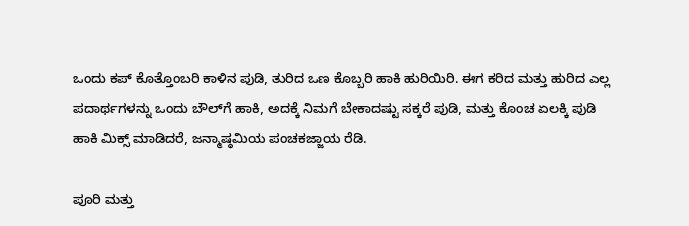ಒಂದು ಕಪ್ ಕೊತ್ತೊಂಬರಿ ಕಾಳಿನ ಪುಡಿ, ತುರಿದ ಒಣ ಕೊಬ್ಬರಿ ಹಾಕಿ ಹುರಿಯಿರಿ. ಈಗ ಕರಿದ ಮತ್ತು ಹುರಿದ ಎಲ್ಲ ಪದಾರ್ಥಗಳನ್ನು ಒಂದು ಬೌಲ್‌ಗೆ ಹಾಕಿ, ಅದಕ್ಕೆ ನಿಮಗೆ ಬೇಕಾದಷ್ಟು ಸಕ್ಕರೆ ಪುಡಿ, ಮತ್ತು ಕೊಂಚ ಏಲಕ್ಕಿ ಪುಡಿ ಹಾಕಿ ಮಿಕ್ಸ್ ಮಾಡಿದರೆ, ಜನ್ಮಾಷ್ಠಮಿಯ ಪಂಚಕಜ್ಜಾಯ ರೆಡಿ.

ಪೂರಿ ಮತ್ತು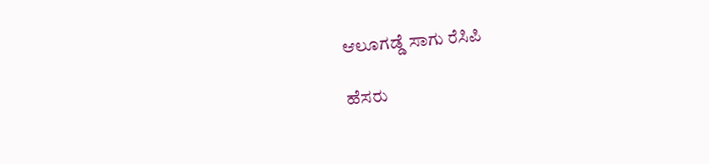ಆಲೂಗಡ್ಡೆ ಸಾಗು ರೆಸಿಪಿ

ಹೆಸರು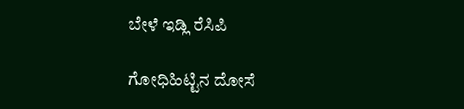ಬೇಳೆ ಇಡ್ಲಿ ರೆಸಿಪಿ

ಗೋಧಿಹಿಟ್ಟಿನ ದೋಸೆ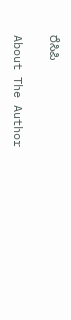ರೆಸಿಪಿ

About The Author